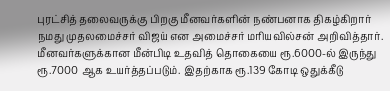புரட்சித் தலைவருக்கு பிறகு மீனவர்களின் நண்பனாக திகழ்கிறார் நமது முதலமைச்சர் விஜய் என அமைச்சர் மரியவில்சன் அறிவித்தார். மீனவர்களுக்கான மீன்பிடி உதவித் தொகையை ரூ.6000-ல் இருந்து ரூ.7000 ஆக உயர்த்தப்படும். இதற்காக ரூ.139 கோடி ஒதுக்கீடு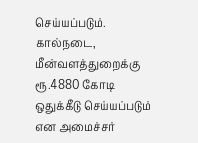செய்யப்படும். கால்நடை, மீன்வளத்துறைக்கு ரூ.4880 கோடி ஒதுக்கீடு செய்யப்படும் என அமைச்சர்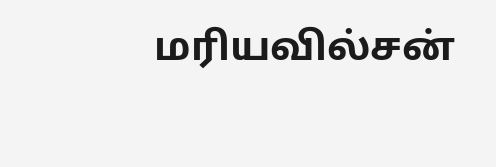மரியவில்சன்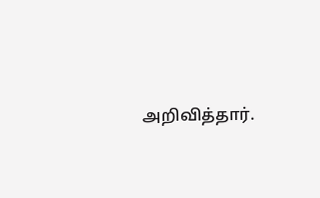அறிவித்தார்.